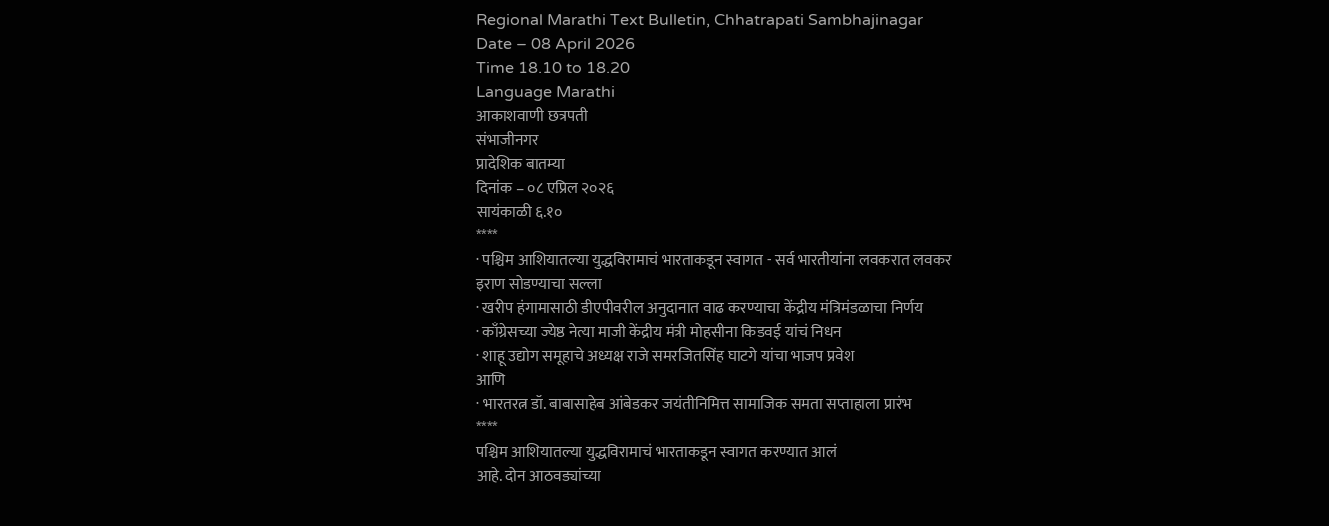Regional Marathi Text Bulletin, Chhatrapati Sambhajinagar
Date – 08 April 2026
Time 18.10 to 18.20
Language Marathi
आकाशवाणी छत्रपती
संभाजीनगर
प्रादेशिक बातम्या
दिनांक – ०८ एप्रिल २०२६
सायंकाळी ६.१०
****
· पश्चिम आशियातल्या युद्धविरामाचं भारताकडून स्वागत - सर्व भारतीयांना लवकरात लवकर
इराण सोडण्याचा सल्ला
· खरीप हंगामासाठी डीएपीवरील अनुदानात वाढ करण्याचा केंद्रीय मंत्रिमंडळाचा निर्णय
· काँग्रेसच्या ज्येष्ठ नेत्या माजी केंद्रीय मंत्री मोहसीना किडवई यांचं निधन
· शाहू उद्योग समूहाचे अध्यक्ष राजे समरजितसिंह घाटगे यांचा भाजप प्रवेश
आणि
· भारतरत्न डॉ. बाबासाहेब आंबेडकर जयंतीनिमित्त सामाजिक समता सप्ताहाला प्रारंभ
****
पश्चिम आशियातल्या युद्धविरामाचं भारताकडून स्वागत करण्यात आलं
आहे. दोन आठवड्यांच्या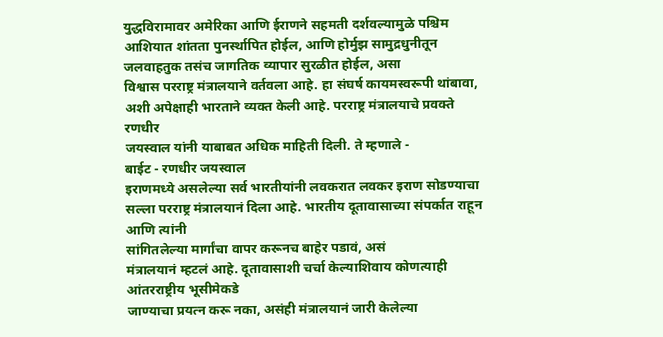युद्धविरामावर अमेरिका आणि ईराणने सहमती दर्शवल्यामुळे पश्चिम
आशियात शांतता पुनर्स्थापित होईल, आणि होर्मुझ सामुद्रधुनीतून
जलवाहतुक तसंच जागतिक व्यापार सुरळीत होईल, असा
विश्वास परराष्ट्र मंत्रालयाने वर्तवला आहे. हा संघर्ष कायमस्वरूपी थांबावा, अशी अपेक्षाही भारताने व्यक्त केली आहे. परराष्ट्र मंत्रालयाचे प्रवक्ते रणधीर
जयस्वाल यांनी याबाबत अधिक माहिती दिली. ते म्हणाले -
बाईट - रणधीर जयस्वाल
इराणमध्ये असलेल्या सर्व भारतीयांनी लवकरात लवकर इराण सोडण्याचा
सल्ला परराष्ट्र मंत्रालयानं दिला आहे. भारतीय दूतावासाच्या संपर्कात राहून आणि त्यांनी
सांगितलेल्या मार्गांचा वापर करूनच बाहेर पडावं, असं
मंत्रालयानं म्हटलं आहे. दूतावासाशी चर्चा केल्याशिवाय कोणत्याही आंतरराष्ट्रीय भूसीमेकडे
जाण्याचा प्रयत्न करू नका, असंही मंत्रालयानं जारी केलेल्या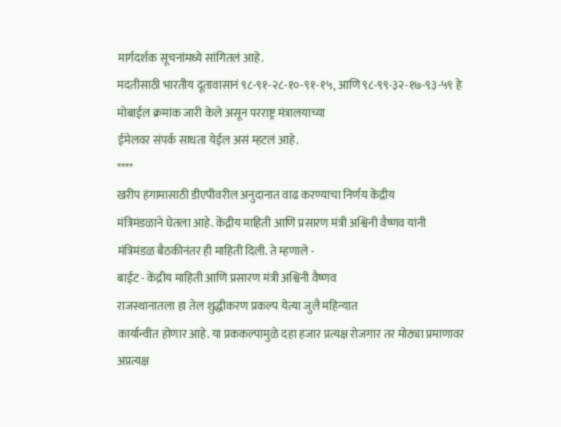मार्गदर्शक सूचनांमध्ये सांगितलं आहे.
मदतीसाठी भारतीय दूतावासानं ९८-९१-२८-१०-९१-१५, आणि ९८-९९-३२-१७-९३-५९ हे मोबाईल क्रमांक जारी केले असून परराष्ट्र मंत्रालयाच्या
ईमेलवर संपर्क साधता येईल असं म्हटलं आहे.
****
खरीप हंगामासाठी डीएपीवरील अनुदानात वाढ करण्याचा निर्णय केंद्रीय
मंत्रिमंडळाने घेतला आहे. केंद्रीय माहिती आणि प्रसारण मंत्री अश्विनी वैष्णव यांनी
मंत्रिमंडळ बैठकीनंतर ही माहिती दिली. ते म्हणाले -
बाईट - केंद्रीय माहिती आणि प्रसारण मंत्री अश्विनी वैष्णव
राजस्थानातला हा तेल शुद्धीकरण प्रकल्प येत्या जुलै महिन्यात
कार्यान्वीत होणार आहे. या प्रककल्पामुळे दहा हजार प्रत्यक्ष रोजगार तर मोठ्या प्रमाणावर
अप्रत्यक्ष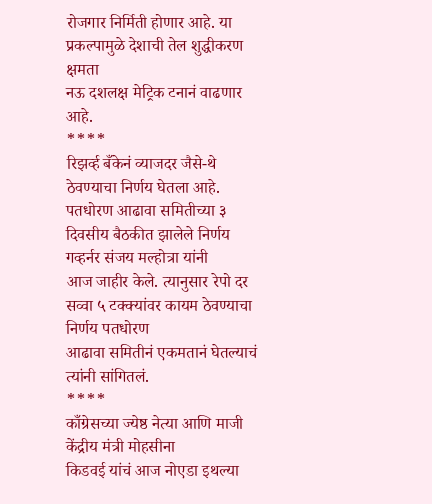रोजगार निर्मिती होणार आहे. या प्रकल्पामुळे देशाची तेल शुद्धीकरण क्षमता
नऊ दशलक्ष मेट्रिक टनानं वाढणार आहे.
****
रिझर्व्ह बँकेनं व्याजदर जैसे-थे ठेवण्याचा निर्णय घेतला आहे.
पतधोरण आढावा समितीच्या ३ दिवसीय बैठकीत झालेले निर्णय गव्हर्नर संजय मल्होत्रा यांनी
आज जाहीर केले. त्यानुसार रेपो दर सव्वा ५ टक्क्यांवर कायम ठेवण्याचा निर्णय पतधोरण
आढावा समितीनं एकमतानं घेतल्याचं त्यांनी सांगितलं.
****
काँग्रेसच्या ज्येष्ठ नेत्या आणि माजी केंद्रीय मंत्री मोहसीना
किडवई यांचं आज नोएडा इथल्या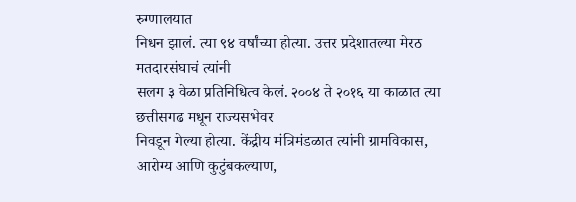रुग्णालयात
निधन झालं. त्या ९४ वर्षांच्या होत्या. उत्तर प्रदेशातल्या मेरठ मतदारसंघाचं त्यांनी
सलग ३ वेळा प्रतिनिधित्व केलं. २००४ ते २०१६ या काळात त्या छत्तीसगढ मधून राज्यसभेवर
निवडून गेल्या होत्या. केंद्रीय मंत्रिमंडळात त्यांनी ग्रामविकास, आरोग्य आणि कुटुंबकल्याण,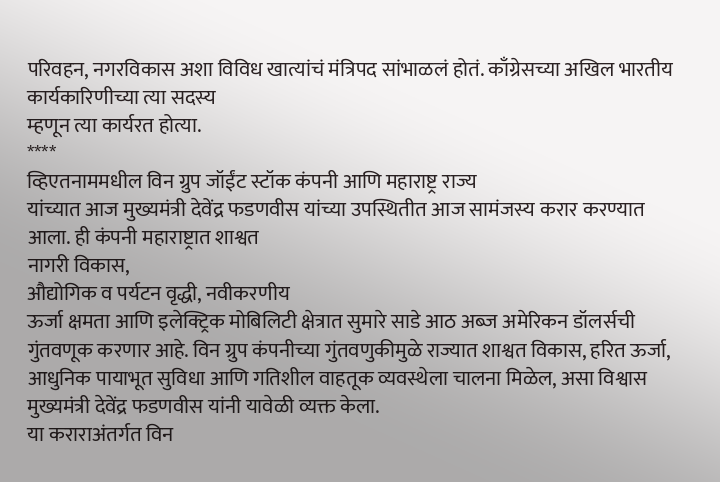परिवहन, नगरविकास अशा विविध खात्यांचं मंत्रिपद सांभाळलं होतं. काँग्रेसच्या अखिल भारतीय
कार्यकारिणीच्या त्या सदस्य
म्हणून त्या कार्यरत होत्या.
****
व्हिएतनाममधील विन ग्रुप जॉईंट स्टॉक कंपनी आणि महाराष्ट्र राज्य
यांच्यात आज मुख्यमंत्री देवेंद्र फडणवीस यांच्या उपस्थितीत आज सामंजस्य करार करण्यात आला. ही कंपनी महाराष्ट्रात शाश्वत
नागरी विकास,
औद्योगिक व पर्यटन वृद्धी, नवीकरणीय
ऊर्जा क्षमता आणि इलेक्ट्रिक मोबिलिटी क्षेत्रात सुमारे साडे आठ अब्ज अमेरिकन डॉलर्सची
गुंतवणूक करणार आहे. विन ग्रुप कंपनीच्या गुंतवणुकीमुळे राज्यात शाश्वत विकास, हरित ऊर्जा,
आधुनिक पायाभूत सुविधा आणि गतिशील वाहतूक व्यवस्थेला चालना मिळेल, असा विश्वास मुख्यमंत्री देवेंद्र फडणवीस यांनी यावेळी व्यक्त केला.
या कराराअंतर्गत विन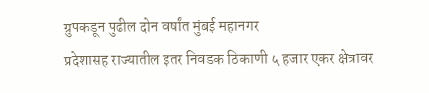ग्रुपकडून पुढील दोन वर्षांत मुंबई महानगर
प्रदेशासह राज्यातील इतर निवडक ठिकाणी ५ हजार एकर क्षेत्रावर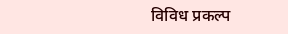विविध प्रकल्प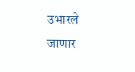उभारले
जाणार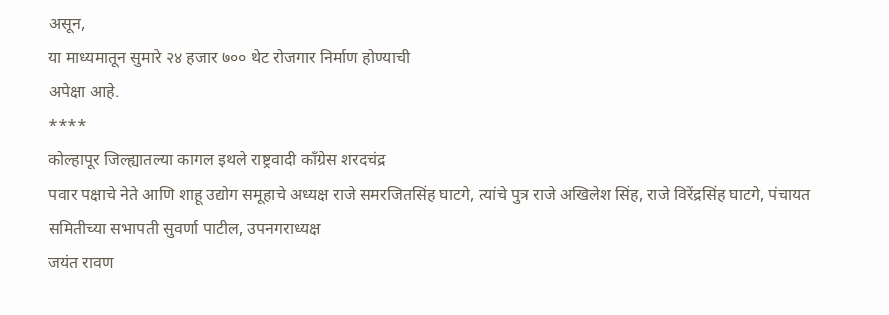असून,
या माध्यमातून सुमारे २४ हजार ७०० थेट रोजगार निर्माण होण्याची
अपेक्षा आहे.
****
कोल्हापूर जिल्ह्यातल्या कागल इथले राष्ट्रवादी काँग्रेस शरदचंद्र
पवार पक्षाचे नेते आणि शाहू उद्योग समूहाचे अध्यक्ष राजे समरजितसिंह घाटगे, त्यांचे पुत्र राजे अखिलेश सिंह, राजे विरेंद्रसिंह घाटगे, पंचायत समितीच्या सभापती सुवर्णा पाटील, उपनगराध्यक्ष
जयंत रावण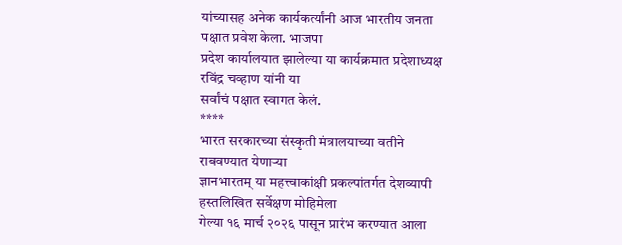यांच्यासह अनेक कार्यकर्त्यांनी आज भारतीय जनता पक्षात प्रवेश केला. भाजपा
प्रदेश कार्यालयात झालेल्या या कार्यक्रमात प्रदेशाध्यक्ष रविंद्र चव्हाण यांनी या
सर्वांचं पक्षात स्वागत केलं.
****
भारत सरकारच्या संस्कृती मंत्रालयाच्या वतीने राबवण्यात येणाऱ्या
ज्ञानभारतम् या महत्त्वाकांक्षी प्रकल्पांतर्गत देशव्यापी हस्तलिखित सर्वेक्षण मोहिमेला
गेल्या १६ मार्च २०२६ पासून प्रारंभ करण्यात आला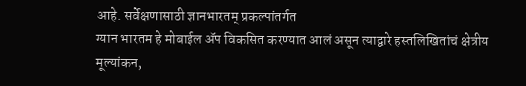आहे. सर्वेक्षणासाठी ज्ञानभारतम् प्रकल्पांतर्गत
ग्यान भारतम हे मोबाईल ॲप विकसित करण्यात आलं असून त्याद्वारे हस्तलिखितांचं क्षेत्रीय
मूल्यांकन,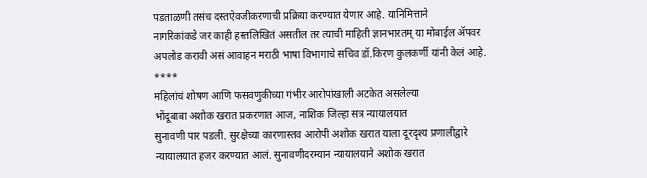पडताळणी तसंच दस्तऐवजीकरणाची प्रक्रिया करण्यात येणार आहे. यानिमित्ताने
नागरिकांकडे जर काही हस्तलिखितं असतील तर त्याची माहिती ज्ञानभारतम् या मोबाईल ॲपवर
अपलोड करावी असं आवाहन मराठी भाषा विभागाचे सचिव डॉ.किरण कुलकर्णी यांनी केलं आहे.
****
महिलांचं शोषण आणि फसवणुकीच्या गंभीर आरोपांखाली अटकेत असलेल्या
भोंदूबाबा अशोक खरात प्रकरणात आज, नाशिक जिल्हा सत्र न्यायालयात
सुनावणी पार पडली. सुरक्षेच्या कारणास्तव आरोपी अशोक खरात याला दूरदृश्य प्रणालीद्वारे
न्यायालयात हजर करण्यात आलं. सुनावणीदरम्यान न्यायालयाने अशोक खरात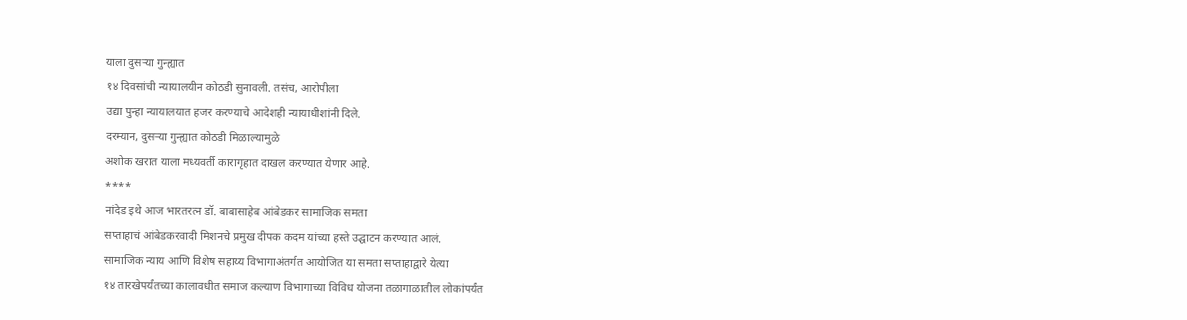याला दुसऱ्या गुन्ह्यात
१४ दिवसांची न्यायालयीन कोठडी सुनावली. तसंच, आरोपीला
उद्या पुन्हा न्यायालयात हजर करण्याचे आदेशही न्यायाधीशांनी दिले.
दरम्यान, दुसऱ्या गुन्ह्यात कोठडी मिळाल्यामुळे
अशोक खरात याला मध्यवर्ती कारागृहात दाखल करण्यात येणार आहे.
****
नांदेड इथे आज भारतरत्न डॉ. बाबासाहेब आंबेडकर सामाजिक समता
सप्ताहाचं आंबेडकरवादी मिशनचे प्रमुख दीपक कदम यांच्या हस्ते उद्घाटन करण्यात आलं.
सामाजिक न्याय आणि विशेष सहाय्य विभागाअंतर्गत आयोजित या समता सप्ताहाद्वारे येत्या
१४ तारखेपर्यंतच्या कालावधीत समाज कल्याण विभागाच्या विविध योजना तळागाळातील लोकांपर्यंत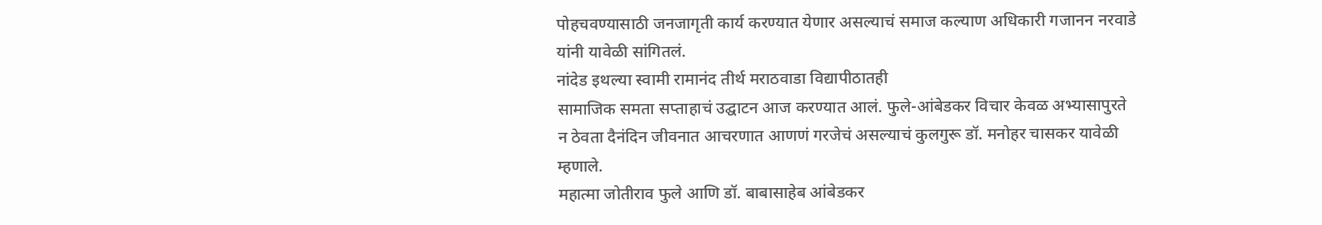पोहचवण्यासाठी जनजागृती कार्य करण्यात येणार असल्याचं समाज कल्याण अधिकारी गजानन नरवाडे
यांनी यावेळी सांगितलं.
नांदेड इथल्या स्वामी रामानंद तीर्थ मराठवाडा विद्यापीठातही
सामाजिक समता सप्ताहाचं उद्घाटन आज करण्यात आलं. फुले-आंबेडकर विचार केवळ अभ्यासापुरते
न ठेवता दैनंदिन जीवनात आचरणात आणणं गरजेचं असल्याचं कुलगुरू डॉ. मनोहर चासकर यावेळी
म्हणाले.
महात्मा जोतीराव फुले आणि डॉ. बाबासाहेब आंबेडकर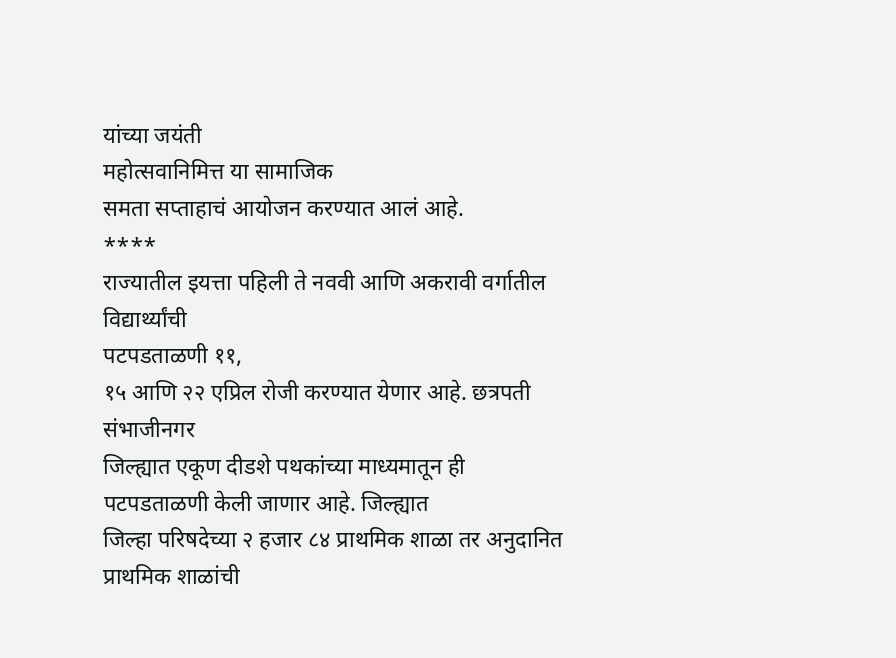यांच्या जयंती
महोत्सवानिमित्त या सामाजिक
समता सप्ताहाचं आयोजन करण्यात आलं आहे.
****
राज्यातील इयत्ता पहिली ते नववी आणि अकरावी वर्गातील विद्यार्थ्यांची
पटपडताळणी ११,
१५ आणि २२ एप्रिल रोजी करण्यात येणार आहे. छत्रपती संभाजीनगर
जिल्ह्यात एकूण दीडशे पथकांच्या माध्यमातून ही पटपडताळणी केली जाणार आहे. जिल्ह्यात
जिल्हा परिषदेच्या २ हजार ८४ प्राथमिक शाळा तर अनुदानित प्राथमिक शाळांची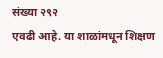संख्या २९२
एवढी आहे. या शाळांमधून शिक्षण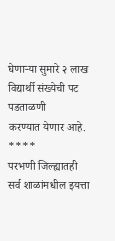घेणाऱ्या सुमारे २ लाख विद्यार्थी संख्येची पट पडताळणी
करण्यात येणार आहे.
****
परभणी जिल्ह्यातही सर्व शाळांमधील इयत्ता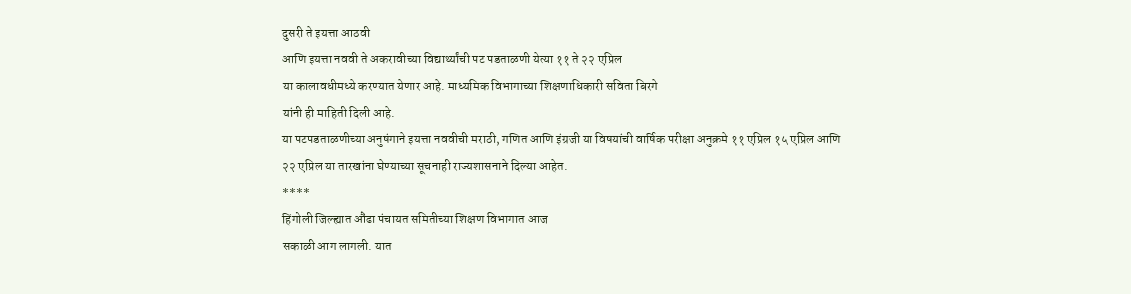दुसरी ते इयत्ता आठवी
आणि इयत्ता नववी ते अकरावीच्या विद्यार्थ्यांची पट पडताळणी येत्या ११ ते २२ एप्रिल
या कालावधीमध्ये करण्यात येणार आहे. माध्यमिक विभागाच्या शिक्षणाधिकारी सविता बिरगे
यांनी ही माहिती दिली आहे.
या पटपडताळणीच्या अनुषंगाने इयत्ता नववीची मराठी, गणित आणि इंग्रजी या विषयांची वार्षिक परीक्षा अनुक्रमे ११ एप्रिल १५ एप्रिल आणि
२२ एप्रिल या तारखांना घेण्याच्या सूचनाही राज्यशासनाने दिल्या आहेत.
****
हिंगोली जिल्ह्यात औंढा पंचायत समितीच्या शिक्षण विभागात आज
सकाळी आग लागली. यात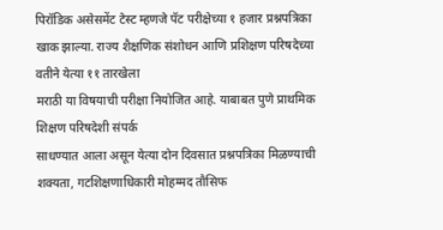पिरॉडिक असेसमेंट टेस्ट म्हणजे पॅट परीक्षेच्या १ हजार प्रश्नपत्रिका
खाक झाल्या. राज्य शैक्षणिक संशोधन आणि प्रशिक्षण परिषदेच्या वतीने येत्या ११ तारखेला
मराठी या विषयाची परीक्षा नियोजित आहे. याबाबत पुणे प्राथमिक शिक्षण परिषदेशी संपर्क
साधण्यात आला असून येत्या दोन दिवसात प्रश्नपत्रिका मिळण्याची शक्यता, गटशिक्षणाधिकारी मोहम्मद तौसिफ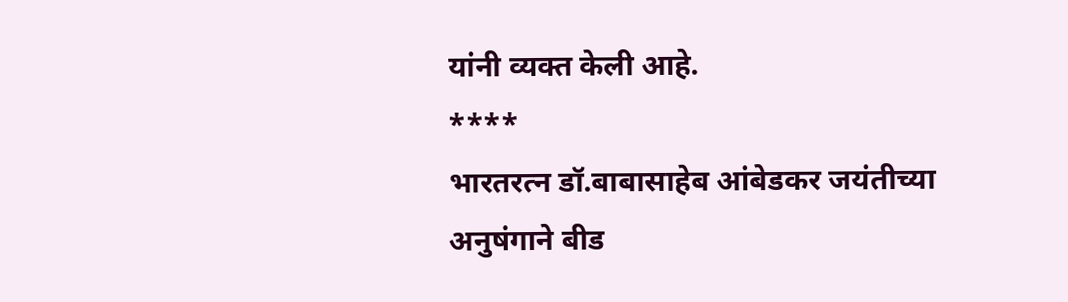यांनी व्यक्त केली आहे.
****
भारतरत्न डॉ.बाबासाहेब आंबेडकर जयंतीच्या अनुषंगाने बीड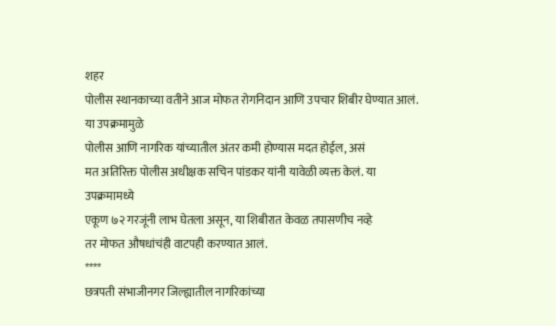शहर
पोलीस स्थानकाच्या वतीने आज मोफत रोगनिदान आणि उपचार शिबीर घेण्यात आलं. या उपक्रमामुळे
पोलीस आणि नागरिक यांच्यातील अंतर कमी होण्यास मदत होईल, असं
मत अतिरिक्त पोलीस अधीक्षक सचिन पांडकर यांनी यावेळी व्यक्त केलं. या उपक्रमामध्ये
एकूण ७२ गरजूंनी लाभ घेतला असून, या शिबीरात केवळ तपासणीच नव्हे
तर मोफत औषधांचंही वाटपही करण्यात आलं.
****
छत्रपती संभाजीनगर जिल्ह्यातील नागरिकांच्या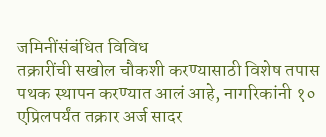जमिनींसंबंधित विविध
तक्रारींची सखोल चौकशी करण्यासाठी विशेष तपास पथक स्थापन करण्यात आलं आहे, नागरिकांनी १० एप्रिलपर्यंत तक्रार अर्ज सादर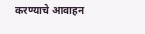करण्याचे आवाहन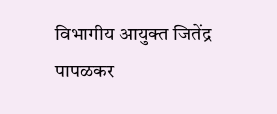विभागीय आयुक्त जितेंद्र
पापळकर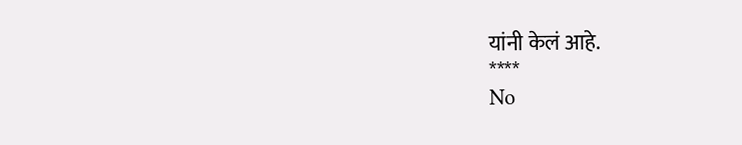यांनी केलं आहे.
****
No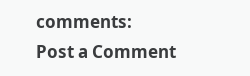comments:
Post a Comment